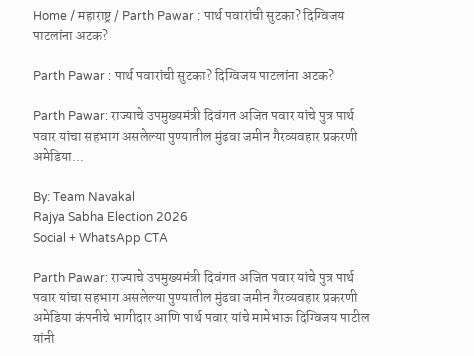Home / महाराष्ट्र / Parth Pawar : पार्थ पवारांची सुटका? दिग्विजय पाटलांना अटक?

Parth Pawar : पार्थ पवारांची सुटका? दिग्विजय पाटलांना अटक?

Parth Pawar: राज्याचे उपमुख्यमंत्री दिवंगत अजित पवार यांचे पुत्र पार्थ पवार यांचा सहभाग असलेल्या पुण्यातील मुंढवा जमीन गैरव्यवहार प्रकरणी अमेडिया...

By: Team Navakal
Rajya Sabha Election 2026
Social + WhatsApp CTA

Parth Pawar: राज्याचे उपमुख्यमंत्री दिवंगत अजित पवार यांचे पुत्र पार्थ पवार यांचा सहभाग असलेल्या पुण्यातील मुंढवा जमीन गैरव्यवहार प्रकरणी अमेडिया कंपनीचे भागीदार आणि पार्थ पवार यांचे मामेभाऊ दिग्विजय पाटील यांनी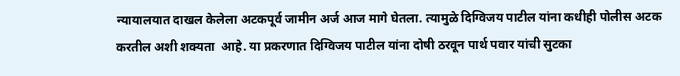न्यायालयात दाखल केलेला अटकपूर्व जामीन अर्ज आज मागे घेतला. त्यामुळे दिग्विजय पाटील यांना कधीही पोलीस अटक करतील अशी शक्यता  आहे. या प्रकरणात दिग्विजय पाटील यांना दोषी ठरवून पार्थ पवार यांची सुटका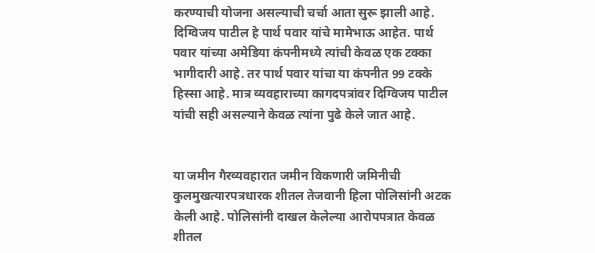करण्याची योजना असल्याची चर्चा आता सुरू झाली आहे. दिग्विजय पाटील हे पार्थ पवार यांचे मामेभाऊ आहेत. पार्थ पवार यांच्या अमेडिया कंपनीमध्ये त्यांची केवळ एक टक्का भागीदारी आहे. तर पार्थ पवार यांचा या कंपनीत 99 टक्के हिस्सा आहे. मात्र व्यवहाराच्या कागदपत्रांवर दिग्विजय पाटील यांची सही असल्याने केवळ त्यांना पुढे केले जात आहे.


या जमीन गैरव्यवहारात जमीन विकणारी जमिनीची कुलमुखत्यारपत्रधारक शीतल तेजवानी हिला पोलिसांनी अटक केली आहे. पोलिसांनी दाखल केलेल्या आरोपपत्रात केवळ शीतल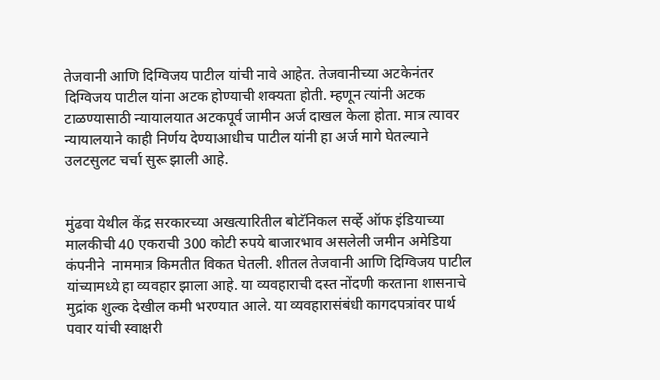तेजवानी आणि दिग्विजय पाटील यांची नावे आहेत. तेजवानीच्या अटकेनंतर दिग्विजय पाटील यांना अटक होण्याची शक्यता होती. म्हणून त्यांनी अटक टाळण्यासाठी न्यायालयात अटकपूर्व जामीन अर्ज दाखल केला होता. मात्र त्यावर न्यायालयाने काही निर्णय देण्याआधीच पाटील यांनी हा अर्ज मागे घेतल्याने उलटसुलट चर्चा सुरू झाली आहे.


मुंढवा येथील केंद्र सरकारच्या अखत्यारितील बोटॅनिकल सर्व्हे ऑफ इंडियाच्या मालकीची 40 एकराची 300 कोटी रुपये बाजारभाव असलेली जमीन अमेडिया कंपनीने  नाममात्र किमतीत विकत घेतली. शीतल तेजवानी आणि दिग्विजय पाटील यांच्यामध्ये हा व्यवहार झाला आहे. या व्यवहाराची दस्त नोंदणी करताना शासनाचे मुद्रांक शुल्क देखील कमी भरण्यात आले. या व्यवहारासंबंधी कागदपत्रांवर पार्थ पवार यांची स्वाक्षरी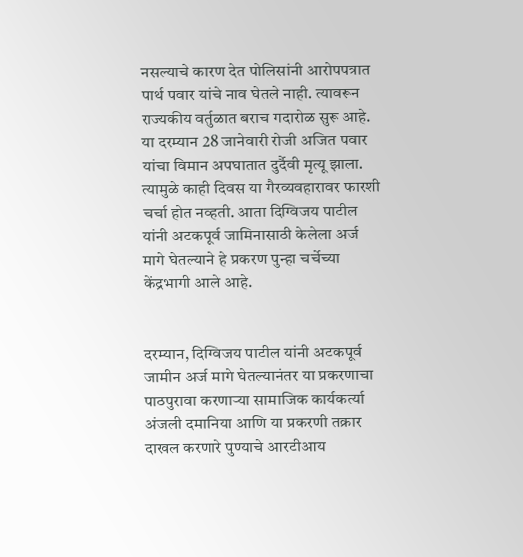नसल्याचे कारण देत पोलिसांनी आरोपपत्रात पार्थ पवार यांचे नाव घेतले नाही. त्यावरून राज्यकीय वर्तुळात बराच गदारोळ सुरू आहे. या दरम्यान 28 जानेवारी रोजी अजित पवार यांचा विमान अपघातात दुर्दैवी मृत्यू झाला. त्यामुळे काही दिवस या गैरव्यवहारावर फारशी चर्चा होत नव्हती. आता दिग्विजय पाटील यांनी अटकपूर्व जामिनासाठी केलेला अर्ज मागे घेतल्याने हे प्रकरण पुन्हा चर्चेच्या केंद्रभागी आले आहे.


दरम्यान, दिग्विजय पाटील यांनी अटकपूर्व जामीन अर्ज मागे घेतल्यानंतर या प्रकरणाचा पाठपुरावा करणाऱ्या सामाजिक कार्यकर्त्या अंजली दमानिया आणि या प्रकरणी तक्रार दाखल करणारे पुण्याचे आरटीआय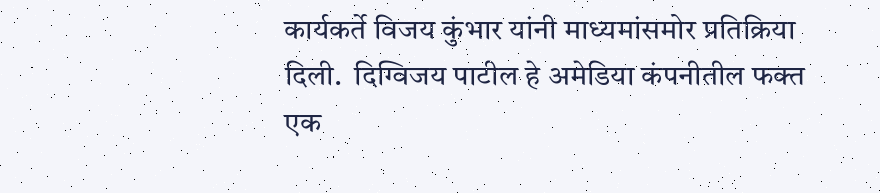कार्यकर्ते विजय कुंभार यांनी माध्यमांसमोर प्रतिक्रिया दिली.  दिग्विजय पाटील हे अमेडिया कंपनीतील फक्त एक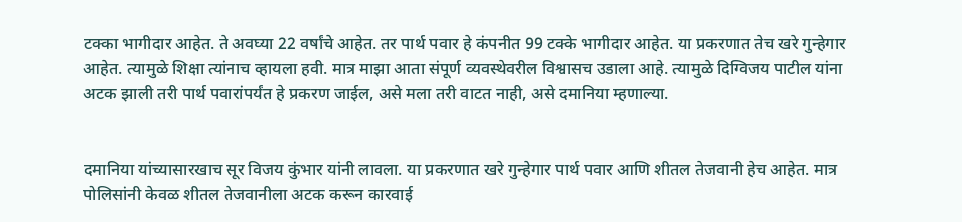टक्का भागीदार आहेत. ते अवघ्या 22 वर्षांचे आहेत. तर पार्थ पवार हे कंपनीत 99 टक्के भागीदार आहेत. या प्रकरणात तेच खरे गुन्हेगार आहेत. त्यामुळे शिक्षा त्यांनाच व्हायला हवी. मात्र माझा आता संपूर्ण व्यवस्थेवरील विश्वासच उडाला आहे. त्यामुळे दिग्विजय पाटील यांना अटक झाली तरी पार्थ पवारांपर्यंत हे प्रकरण जाईल, असे मला तरी वाटत नाही, असे दमानिया म्हणाल्या.


दमानिया यांच्यासारखाच सूर विजय कुंभार यांनी लावला. या प्रकरणात खरे गुन्हेगार पार्थ पवार आणि शीतल तेजवानी हेच आहेत. मात्र पोलिसांनी केवळ शीतल तेजवानीला अटक करून कारवाई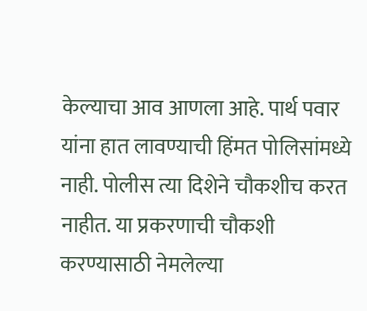केल्याचा आव आणला आहे. पार्थ पवार यांना हात लावण्याची हिंमत पोलिसांमध्ये नाही. पोलीस त्या दिशेने चौकशीच करत नाहीत. या प्रकरणाची चौकशी करण्यासाठी नेमलेल्या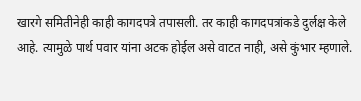खारगे समितीनेही काही कागदपत्रे तपासली. तर काही कागदपत्रांकडे दुर्लक्ष केले आहे. त्यामुळे पार्थ पवार यांना अटक होईल असे वाटत नाही, असे कुंभार म्हणाले.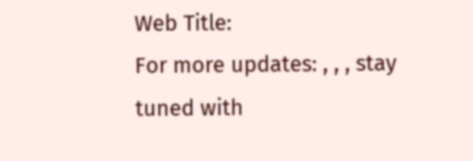Web Title:
For more updates: , , , stay tuned with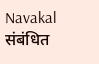Navakal
संबंधित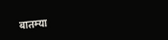बातम्या